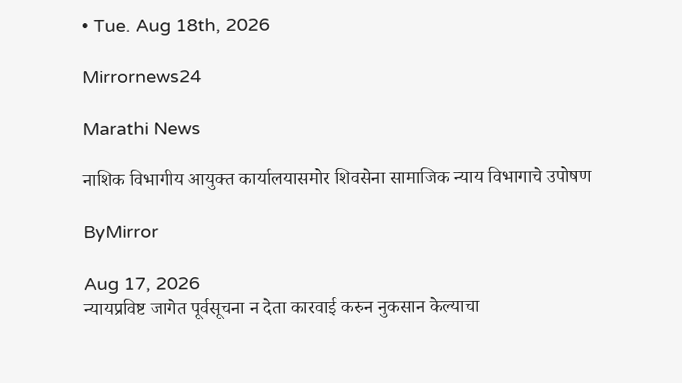• Tue. Aug 18th, 2026

Mirrornews24

Marathi News

नाशिक विभागीय आयुक्त कार्यालयासमोर शिवसेना सामाजिक न्याय विभागाचे उपोषण

ByMirror

Aug 17, 2026
न्यायप्रविष्ट जागेत पूर्वसूचना न देता कारवाई करुन नुकसान केल्याचा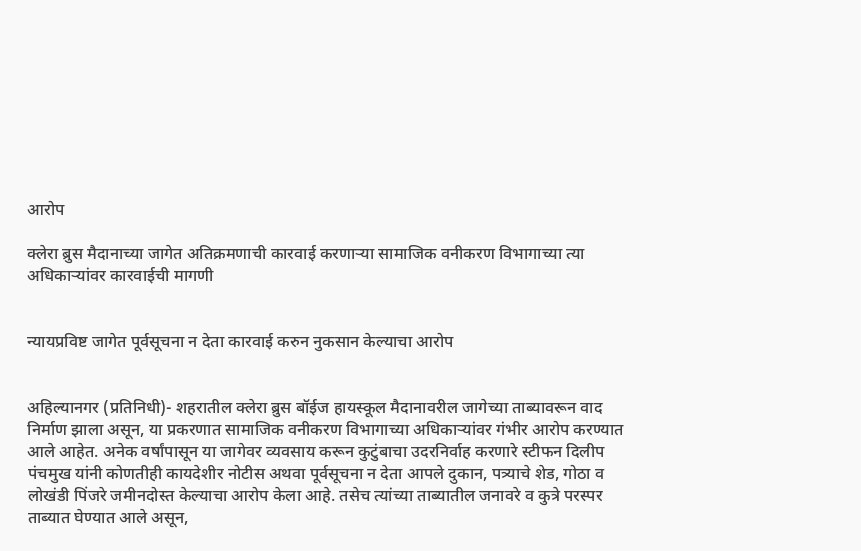आरोप

क्लेरा ब्रुस मैदानाच्या जागेत अतिक्रमणाची कारवाई करणाऱ्या सामाजिक वनीकरण विभागाच्या त्या अधिकाऱ्यांवर कारवाईची मागणी


न्यायप्रविष्ट जागेत पूर्वसूचना न देता कारवाई करुन नुकसान केल्याचा आरोप


अहिल्यानगर (प्रतिनिधी)- शहरातील क्लेरा ब्रुस बॉईज हायस्कूल मैदानावरील जागेच्या ताब्यावरून वाद निर्माण झाला असून, या प्रकरणात सामाजिक वनीकरण विभागाच्या अधिकाऱ्यांवर गंभीर आरोप करण्यात आले आहेत. अनेक वर्षांपासून या जागेवर व्यवसाय करून कुटुंबाचा उदरनिर्वाह करणारे स्टीफन दिलीप पंचमुख यांनी कोणतीही कायदेशीर नोटीस अथवा पूर्वसूचना न देता आपले दुकान, पत्र्याचे शेड, गोठा व लोखंडी पिंजरे जमीनदोस्त केल्याचा आरोप केला आहे. तसेच त्यांच्या ताब्यातील जनावरे व कुत्रे परस्पर ताब्यात घेण्यात आले असून,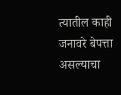त्यातील काही जनावरे बेपत्ता असल्याचा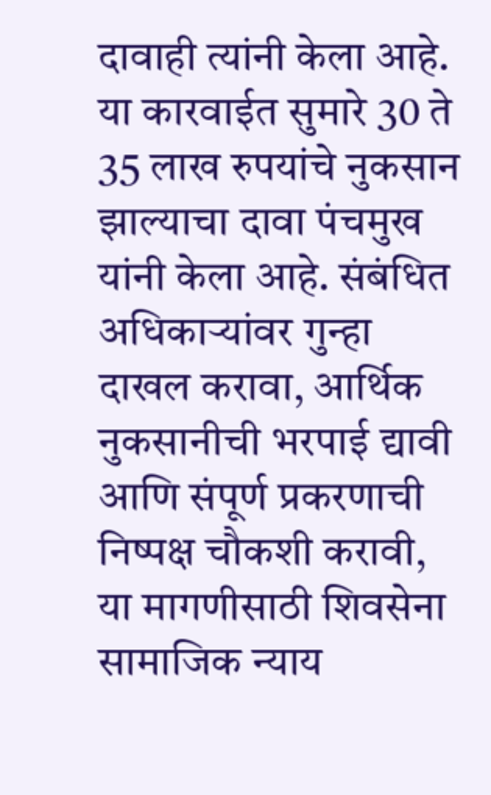दावाही त्यांनी केला आहे.
या कारवाईत सुमारे 30 ते 35 लाख रुपयांचे नुकसान झाल्याचा दावा पंचमुख यांनी केला आहे. संबंधित अधिकाऱ्यांवर गुन्हा दाखल करावा, आर्थिक नुकसानीची भरपाई द्यावी आणि संपूर्ण प्रकरणाची निष्पक्ष चौकशी करावी, या मागणीसाठी शिवसेना सामाजिक न्याय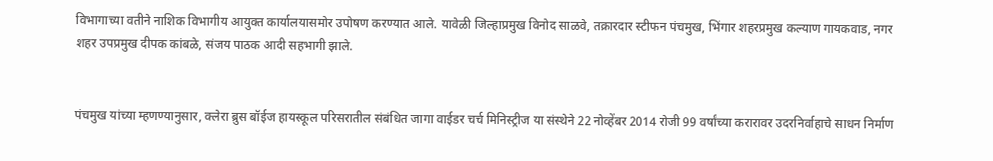विभागाच्या वतीने नाशिक विभागीय आयुक्त कार्यालयासमोर उपोषण करण्यात आले. यावेळी जिल्हाप्रमुख विनोद साळवे, तक्रारदार स्टीफन पंचमुख, भिंगार शहरप्रमुख कल्याण गायकवाड, नगर शहर उपप्रमुख दीपक कांबळे, संजय पाठक आदी सहभागी झाले.


पंचमुख यांच्या म्हणण्यानुसार, क्लेरा ब्रुस बॉईज हायस्कूल परिसरातील संबंधित जागा वाईडर चर्च मिनिस्ट्रीज या संस्थेने 22 नोव्हेंबर 2014 रोजी 99 वर्षांच्या करारावर उदरनिर्वाहाचे साधन निर्माण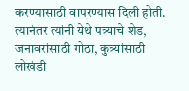करण्यासाठी वापरण्यास दिली होती. त्यानंतर त्यांनी येथे पत्र्याचे शेड, जनावरांसाठी गोठा, कुत्र्यांसाठी लोखंडी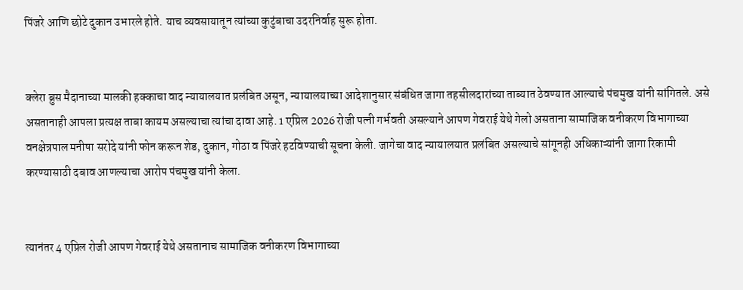पिंजरे आणि छोटे दुकान उभारले होते. याच व्यवसायातून त्यांच्या कुटुंबाचा उदरनिर्वाह सुरू होता.


क्लेरा ब्रुस मैदानाच्या मालकी हक्काचा वाद न्यायालयात प्रलंबित असून, न्यायालयाच्या आदेशानुसार संबंधित जागा तहसीलदारांच्या ताब्यात ठेवण्यात आल्याचे पंचमुख यांनी सांगितले. असे असतानाही आपला प्रत्यक्ष ताबा कायम असल्याचा त्यांचा दावा आहे. 1 एप्रिल 2026 रोजी पत्नी गर्भवती असल्याने आपण गेवराई येथे गेलो असताना सामाजिक वनीकरण विभागाच्या वनक्षेत्रपाल मनीषा सरोदे यांनी फोन करून शेड, दुकान, गोठा व पिंजरे हटविण्याची सूचना केली. जागेचा वाद न्यायालयात प्रलंबित असल्याचे सांगूनही अधिकाऱ्यांनी जागा रिकामी करण्यासाठी दबाव आणल्याचा आरोप पंचमुख यांनी केला.


त्यानंतर 4 एप्रिल रोजी आपण गेवराई येथे असतानाच सामाजिक वनीकरण विभागाच्या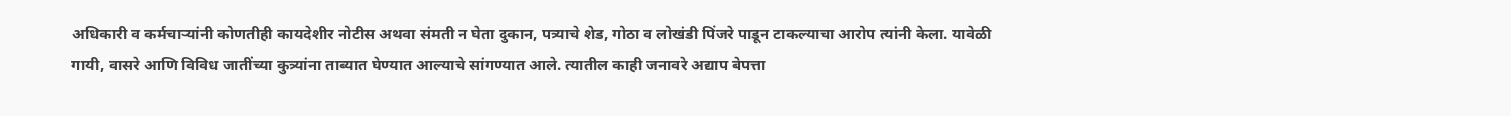अधिकारी व कर्मचाऱ्यांनी कोणतीही कायदेशीर नोटीस अथवा संमती न घेता दुकान, पत्र्याचे शेड, गोठा व लोखंडी पिंजरे पाडून टाकल्याचा आरोप त्यांनी केला. यावेळी गायी, वासरे आणि विविध जातींच्या कुत्र्यांना ताब्यात घेण्यात आल्याचे सांगण्यात आले. त्यातील काही जनावरे अद्याप बेपत्ता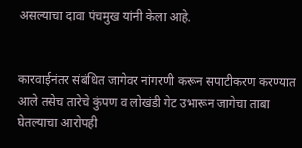असल्याचा दावा पंचमुख यांनी केला आहे.


कारवाईनंतर संबंधित जागेवर नांगरणी करून सपाटीकरण करण्यात आले तसेच तारेचे कुंपण व लोखंडी गेट उभारून जागेचा ताबा घेतल्याचा आरोपही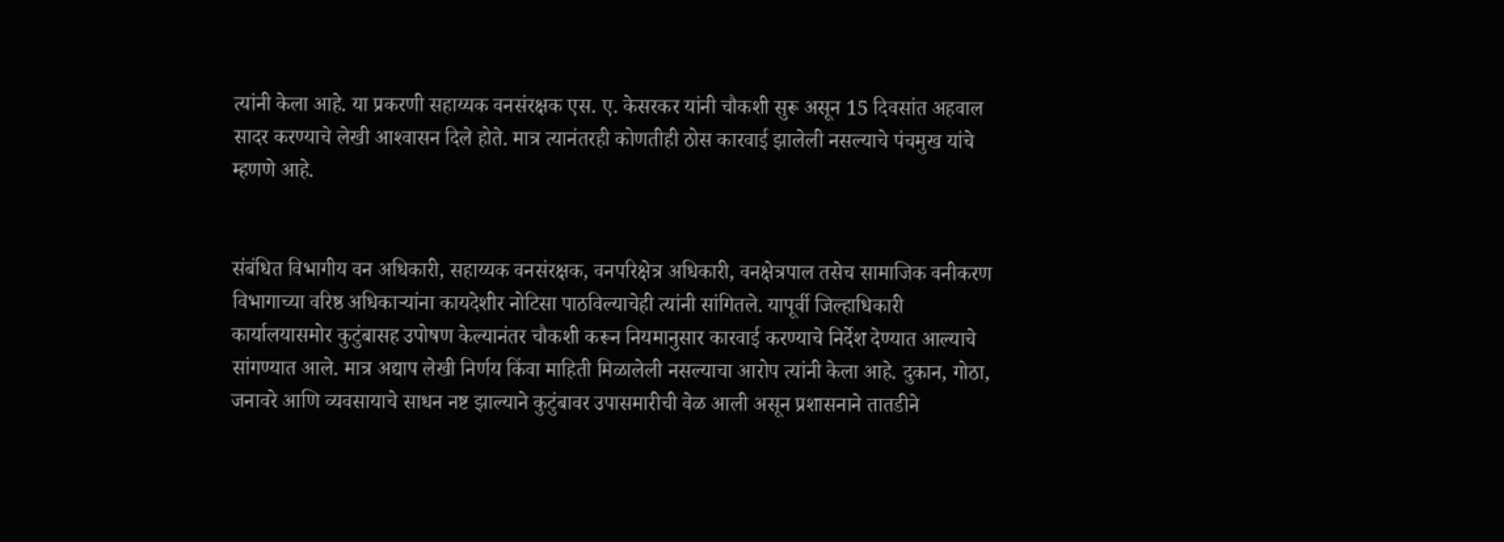त्यांनी केला आहे. या प्रकरणी सहाय्यक वनसंरक्षक एस. ए. केसरकर यांनी चौकशी सुरू असून 15 दिवसांत अहवाल सादर करण्याचे लेखी आश्‍वासन दिले होते. मात्र त्यानंतरही कोणतीही ठोस कारवाई झालेली नसल्याचे पंचमुख यांचे म्हणणे आहे.


संबंधित विभागीय वन अधिकारी, सहाय्यक वनसंरक्षक, वनपरिक्षेत्र अधिकारी, वनक्षेत्रपाल तसेच सामाजिक वनीकरण विभागाच्या वरिष्ठ अधिकाऱ्यांना कायदेशीर नोटिसा पाठविल्याचेही त्यांनी सांगितले. यापूर्वी जिल्हाधिकारी कार्यालयासमोर कुटुंबासह उपोषण केल्यानंतर चौकशी करून नियमानुसार कारवाई करण्याचे निर्देश देण्यात आल्याचे सांगण्यात आले. मात्र अद्याप लेखी निर्णय किंवा माहिती मिळालेली नसल्याचा आरोप त्यांनी केला आहे. दुकान, गोठा, जनावरे आणि व्यवसायाचे साधन नष्ट झाल्याने कुटुंबावर उपासमारीची वेळ आली असून प्रशासनाने तातडीने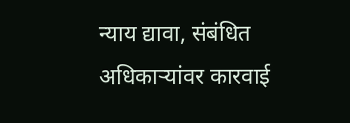न्याय द्यावा, संबंधित अधिकाऱ्यांवर कारवाई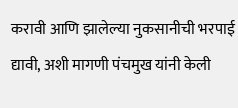करावी आणि झालेल्या नुकसानीची भरपाई द्यावी, अशी मागणी पंचमुख यांनी केली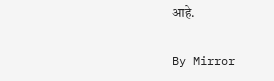आहे.

By Mirror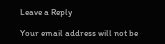Leave a Reply

Your email address will not be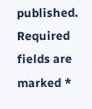published. Required fields are marked *